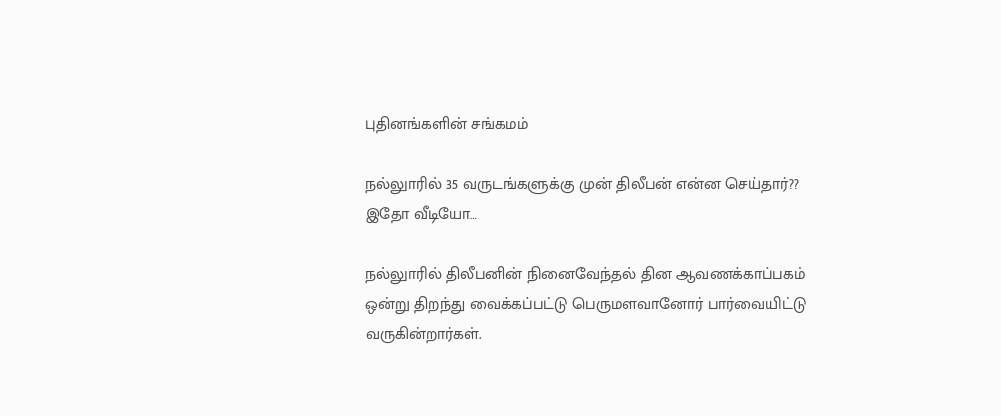புதினங்களின் சங்கமம்

நல்லுாரில் 35 வருடங்களுக்கு முன் திலீபன் என்ன செய்தார்?? இதோ வீடியோ…

நல்லுாரில் திலீபனின் நினைவேந்தல் தின ஆவணக்காப்பகம் ஒன்று திறந்து வைக்கப்பட்டு பெருமளவானோர் பார்வையிட்டு வருகின்றார்கள்.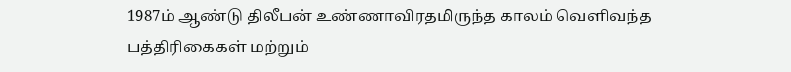1987ம் ஆண்டு திலீபன் உண்ணாவிரதமிருந்த காலம் வெளிவந்த பத்திரிகைகள் மற்றும்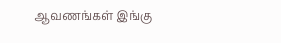ஆவணங்கள் இங்கு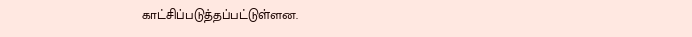காட்சிப்படுத்தப்பட்டுள்ளன.